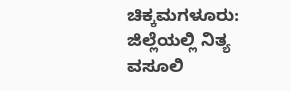ಚಿಕ್ಕಮಗಳೂರು: ಜಿಲ್ಲೆಯಲ್ಲಿ ನಿತ್ಯ ವಸೂಲಿ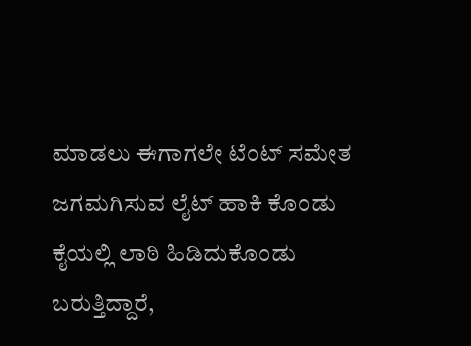ಮಾಡಲು ಈಗಾಗಲೇ ಟೆಂಟ್ ಸಮೇತ ಜಗಮಗಿಸುವ ಲೈಟ್ ಹಾಕಿ ಕೊಂಡು ಕೈಯಲ್ಲಿ ಲಾಠಿ ಹಿಡಿದುಕೊಂಡು ಬರುತ್ತಿದ್ದಾರೆ,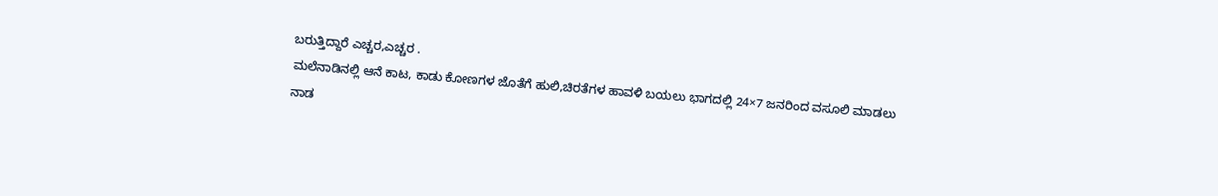ಬರುತ್ತಿದ್ದಾರೆ ಎಚ್ಚರ,ಎಚ್ಚರ .
ಮಲೆನಾಡಿನಲ್ಲಿ ಆನೆ ಕಾಟ, ಕಾಡು ಕೋಣಗಳ ಜೊತೆಗೆ ಹುಲಿ,ಚಿರತೆಗಳ ಹಾವಳಿ ಬಯಲು ಭಾಗದಲ್ಲಿ 24×7 ಜನರಿಂದ ವಸೂಲಿ ಮಾಡಲು ನಾಡ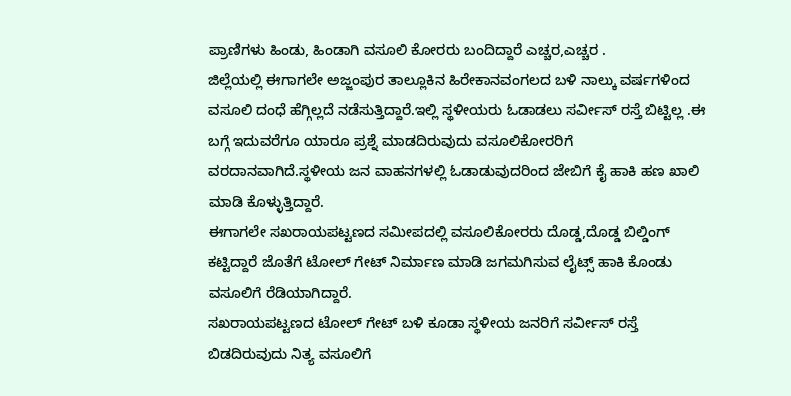ಪ್ರಾಣಿಗಳು ಹಿಂಡು, ಹಿಂಡಾಗಿ ವಸೂಲಿ ಕೋರರು ಬಂದಿದ್ದಾರೆ ಎಚ್ಚರ,ಎಚ್ಚರ .
ಜಿಲ್ಲೆಯಲ್ಲಿ ಈಗಾಗಲೇ ಅಜ್ಜಂಪುರ ತಾಲ್ಲೂಕಿನ ಹಿರೇಕಾನವಂಗಲದ ಬಳಿ ನಾಲ್ಕು ವರ್ಷಗಳಿಂದ ವಸೂಲಿ ದಂಧೆ ಹೆಗ್ಗಿಲ್ಲದೆ ನಡೆಸುತ್ತಿದ್ದಾರೆ.ಇಲ್ಲಿ ಸ್ಥಳೀಯರು ಓಡಾಡಲು ಸರ್ವೀಸ್ ರಸ್ತೆ ಬಿಟ್ಟಿಲ್ಲ .ಈ ಬಗ್ಗೆ ಇದುವರೆಗೂ ಯಾರೂ ಪ್ರಶ್ನೆ ಮಾಡದಿರುವುದು ವಸೂಲಿಕೋರರಿಗೆ ವರದಾನವಾಗಿದೆ.ಸ್ಥಳೀಯ ಜನ ವಾಹನಗಳಲ್ಲಿ ಓಡಾಡುವುದರಿಂದ ಜೇಬಿಗೆ ಕೈ ಹಾಕಿ ಹಣ ಖಾಲಿ ಮಾಡಿ ಕೊಳ್ಳುತ್ತಿದ್ದಾರೆ.
ಈಗಾಗಲೇ ಸಖರಾಯಪಟ್ಟಣದ ಸಮೀಪದಲ್ಲಿ ವಸೂಲಿಕೋರರು ದೊಡ್ಡ,ದೊಡ್ಡ ಬಿಲ್ಡಿಂಗ್ ಕಟ್ಟಿದ್ದಾರೆ ಜೊತೆಗೆ ಟೋಲ್ ಗೇಟ್ ನಿರ್ಮಾಣ ಮಾಡಿ ಜಗಮಗಿಸುವ ಲೈಟ್ಸ್ ಹಾಕಿ ಕೊಂಡು ವಸೂಲಿಗೆ ರೆಡಿಯಾಗಿದ್ದಾರೆ.
ಸಖರಾಯಪಟ್ಟಣದ ಟೋಲ್ ಗೇಟ್ ಬಳಿ ಕೂಡಾ ಸ್ಥಳೀಯ ಜನರಿಗೆ ಸರ್ವೀಸ್ ರಸ್ತೆ ಬಿಡದಿರುವುದು ನಿತ್ಯ ವಸೂಲಿಗೆ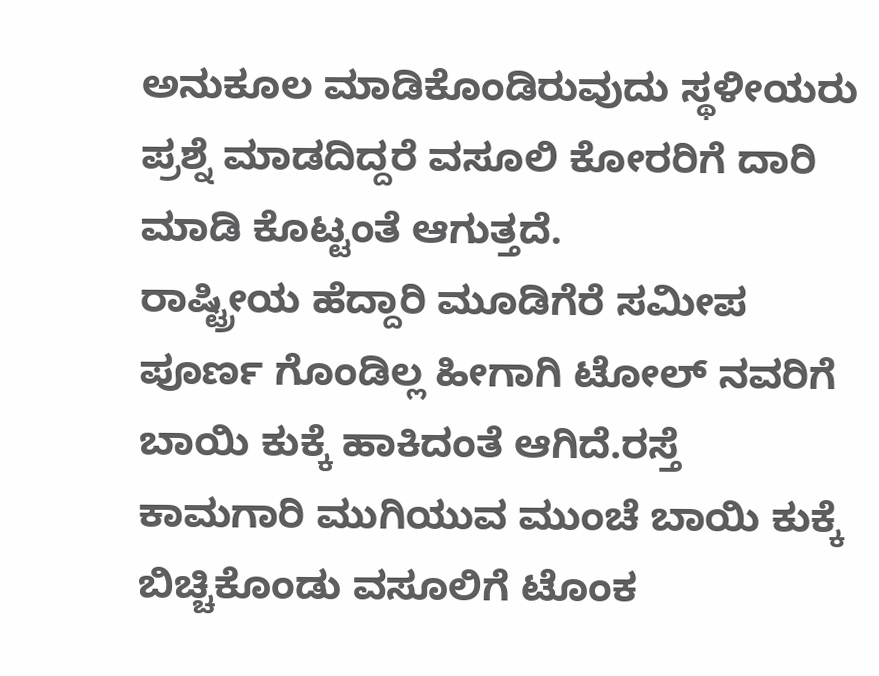ಅನುಕೂಲ ಮಾಡಿಕೊಂಡಿರುವುದು ಸ್ಥಳೀಯರು ಪ್ರಶ್ನೆ ಮಾಡದಿದ್ದರೆ ವಸೂಲಿ ಕೋರರಿಗೆ ದಾರಿ ಮಾಡಿ ಕೊಟ್ಟಂತೆ ಆಗುತ್ತದೆ.
ರಾಷ್ಟ್ರೀಯ ಹೆದ್ದಾರಿ ಮೂಡಿಗೆರೆ ಸಮೀಪ ಪೂರ್ಣ ಗೊಂಡಿಲ್ಲ ಹೀಗಾಗಿ ಟೋಲ್ ನವರಿಗೆ ಬಾಯಿ ಕುಕ್ಕೆ ಹಾಕಿದಂತೆ ಆಗಿದೆ.ರಸ್ತೆ ಕಾಮಗಾರಿ ಮುಗಿಯುವ ಮುಂಚೆ ಬಾಯಿ ಕುಕ್ಕೆ ಬಿಚ್ಚಿಕೊಂಡು ವಸೂಲಿಗೆ ಟೊಂಕ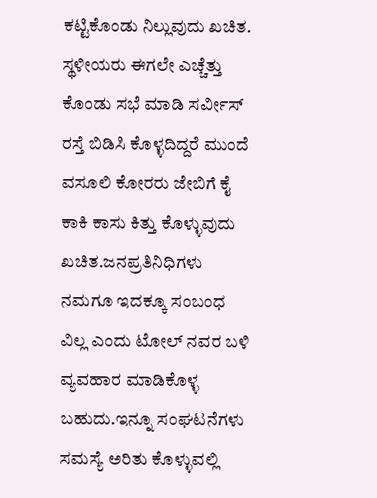ಕಟ್ಟಿಕೊಂಡು ನಿಲ್ಲುವುದು ಖಚಿತ.
ಸ್ಥಳೀಯರು ಈಗಲೇ ಎಚ್ಚೆತ್ತು ಕೊಂಡು ಸಭೆ ಮಾಡಿ ಸರ್ವೀಸ್ ರಸ್ತೆ ಬಿಡಿಸಿ ಕೊಳ್ಳದಿದ್ದರೆ ಮುಂದೆ ವಸೂಲಿ ಕೋರರು ಜೇಬಿಗೆ ಕೈ ಕಾಕಿ ಕಾಸು ಕಿತ್ತು ಕೊಳ್ಳುವುದು ಖಚಿತ.ಜನಪ್ರತಿನಿಧಿಗಳು ನಮಗೂ ಇದಕ್ಕೂ ಸಂಬಂಧ ವಿಲ್ಲ ಎಂದು ಟೋಲ್ ನವರ ಬಳಿ ವ್ಯವಹಾರ ಮಾಡಿಕೊಳ್ಳ ಬಹುದು.ಇನ್ನೂ ಸಂಘಟನೆಗಳು ಸಮಸ್ಯೆ ಅರಿತು ಕೊಳ್ಳುವಲ್ಲಿ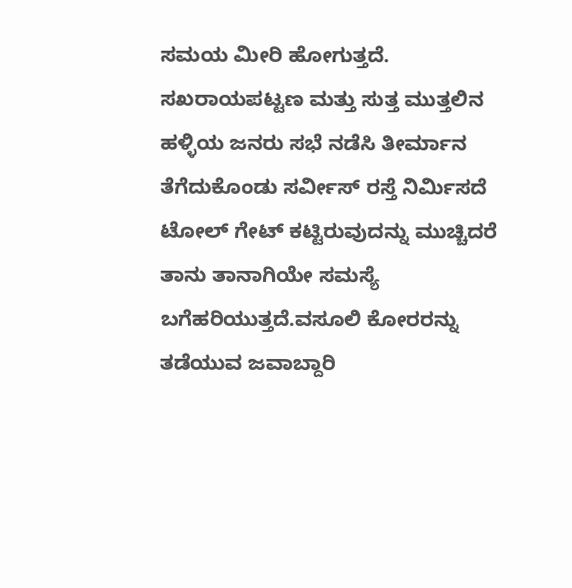ಸಮಯ ಮೀರಿ ಹೋಗುತ್ತದೆ.
ಸಖರಾಯಪಟ್ಟಣ ಮತ್ತು ಸುತ್ತ ಮುತ್ತಲಿನ ಹಳ್ಳಿಯ ಜನರು ಸಭೆ ನಡೆಸಿ ತೀರ್ಮಾನ ತೆಗೆದುಕೊಂಡು ಸರ್ವೀಸ್ ರಸ್ತೆ ನಿರ್ಮಿಸದೆ ಟೋಲ್ ಗೇಟ್ ಕಟ್ಟಿರುವುದನ್ನು ಮುಚ್ಚಿದರೆ ತಾನು ತಾನಾಗಿಯೇ ಸಮಸ್ಯೆ ಬಗೆಹರಿಯುತ್ತದೆ.ವಸೂಲಿ ಕೋರರನ್ನು ತಡೆಯುವ ಜವಾಬ್ದಾರಿ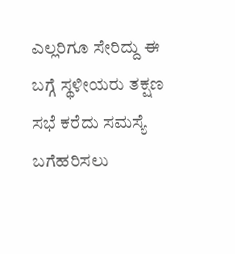ಎಲ್ಲರಿಗೂ ಸೇರಿದ್ದು ಈ ಬಗ್ಗೆ ಸ್ಥಳೀಯರು ತಕ್ಷಣ ಸಭೆ ಕರೆದು ಸಮಸ್ಯೆ ಬಗೆಹರಿಸಲು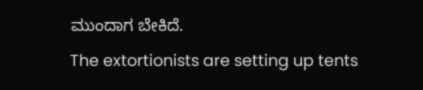ಮುಂದಾಗ ಬೇಕಿದೆ.
The extortionists are setting up tents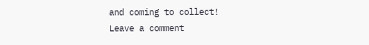and coming to collect!
Leave a comment